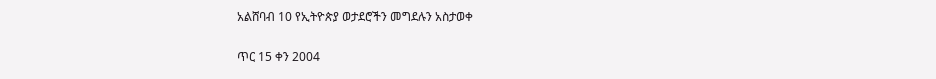አልሸባብ 10 የኢትዮጵያ ወታደሮችን መግደሉን አስታወቀ

ጥር 15 ቀን 2004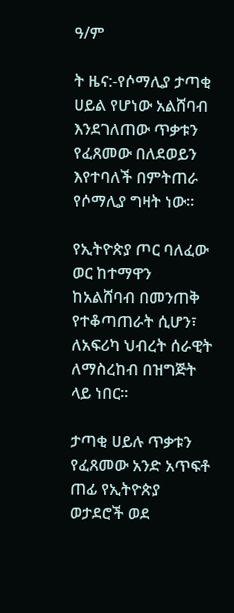ዓ/ም

ት ዜና:-የሶማሊያ ታጣቂ ሀይል የሆነው አልሸባብ እንደገለጠው ጥቃቱን የፈጸመው በለደወይን እየተባለች በምትጠራ የሶማሊያ ግዛት ነው።

የኢትዮጵያ ጦር ባለፈው ወር ከተማዋን ከአልሸባብ በመንጠቅ የተቆጣጠራት ሲሆን፣ ለአፍሪካ ህብረት ሰራዊት ለማስረከብ በዝግጅት ላይ ነበር።

ታጣቂ ሀይሉ ጥቃቱን የፈጸመው አንድ አጥፍቶ ጠፊ የኢትዮጵያ ወታደሮች ወደ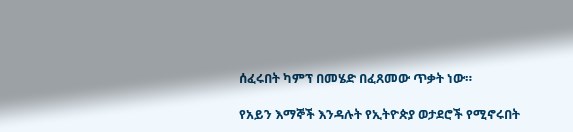ሰፈሩበት ካምፕ በመሄድ በፈጸመው ጥቃት ነው።

የአይን እማኞች እንዳሉት የኢትዮጵያ ወታደሮች የሚኖሩበት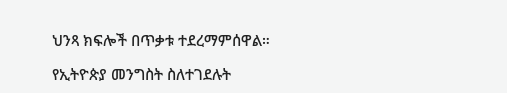ህንጻ ክፍሎች በጥቃቱ ተደረማምሰዋል።

የኢትዮጵያ መንግስት ስለተገደሉት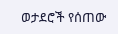ወታደሮች የሰጠው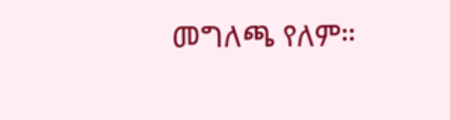መግለጫ የለም።